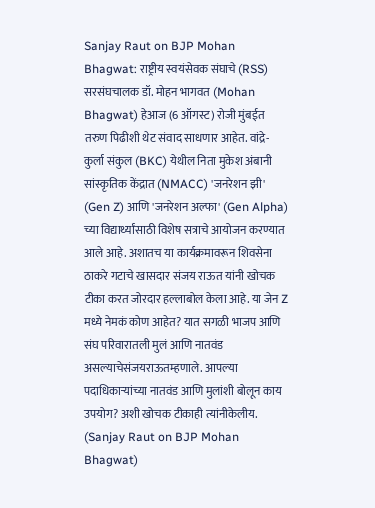Sanjay Raut on BJP Mohan Bhagwat: राष्ट्रीय स्वयंसेवक संघाचे (RSS) सरसंघचालक डॉ. मोहन भागवत (Mohan Bhagwat) हेआज (6 ऑगस्ट) रोजी मुंबईत तरुण पिढीशी थेट संवाद साधणार आहेत. वांद्रे-कुर्ला संकुल (BKC) येथील निता मुकेश अंबानी सांस्कृतिक केंद्रात (NMACC) 'जनरेशन झी' (Gen Z) आणि 'जनरेशन अल्फा' (Gen Alpha) च्या विद्यार्थ्यांसाठी विशेष सत्राचे आयोजन करण्यात आले आहे. अशातच या कार्यक्रमावरून शिवसेना ठाकरे गटाचे खासदार संजय राऊत यांनी खोचक टीका करत जोरदार हल्लाबोल केला आहे. या जेन Z मध्ये नेमकं कोण आहेत? यात सगळी भाजप आणि संघ परिवारातली मुलं आणि नातवंड असल्याचेसंजयराऊतम्हणाले. आपल्या पदाधिकाऱ्यांच्या नातवंड आणि मुलांशी बोलून काय उपयोग? अशी खोचक टीकाही त्यांनीकेलीय. (Sanjay Raut on BJP Mohan Bhagwat)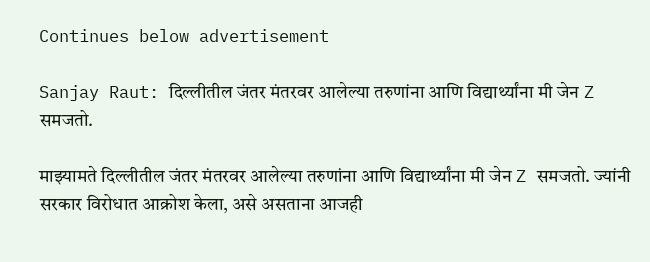Continues below advertisement

Sanjay Raut: दिल्लीतील जंतर मंतरवर आलेल्या तरुणांना आणि विद्यार्थ्यांना मी जेन Z समजतो.

माझ्यामते दिल्लीतील जंतर मंतरवर आलेल्या तरुणांना आणि विद्यार्थ्यांना मी जेन Z समजतो. ज्यांनी सरकार विरोधात आक्रोश केला, असे असताना आजही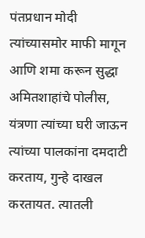पंतप्रधान मोदी त्यांच्यासमोर माफी मागून आणि शमा करून सुद्धा अमितशाहांचे पोलीस, यंत्रणा त्यांच्या घरी जाऊन त्यांच्या पालकांना दमदाटी करताय, गुन्हे दाखल करतायत. त्यातली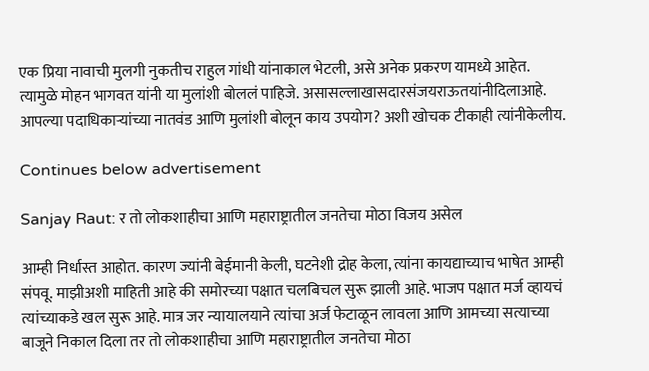एक प्रिया नावाची मुलगी नुकतीच राहुल गांधी यांनाकाल भेटली, असे अनेक प्रकरण यामध्ये आहेत. त्यामुळे मोहन भागवत यांनी या मुलांशी बोललं पाहिजे. असासल्लाखासदारसंजयराऊतयांनीदिलाआहे. आपल्या पदाधिकाऱ्यांच्या नातवंड आणि मुलांशी बोलून काय उपयोग? अशी खोचक टीकाही त्यांनीकेलीय.

Continues below advertisement

Sanjay Raut: र तो लोकशाहीचा आणि महाराष्ट्रातील जनतेचा मोठा विजय असेल

आम्ही निर्धास्त आहोत. कारण ज्यांनी बेईमानी केली, घटनेशी द्रोह केला, त्यांना कायद्याच्याच भाषेत आम्ही संपवू. माझीअशी माहिती आहे की समोरच्या पक्षात चलबिचल सुरू झाली आहे. भाजप पक्षात मर्ज व्हायचं त्यांच्याकडे खल सुरू आहे. मात्र जर न्यायालयाने त्यांचा अर्ज फेटाळून लावला आणि आमच्या सत्याच्या बाजूने निकाल दिला तर तो लोकशाहीचा आणि महाराष्ट्रातील जनतेचा मोठा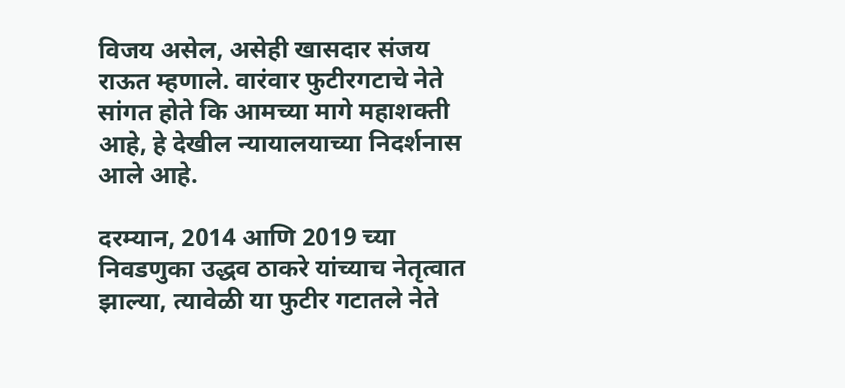विजय असेल, असेही खासदार संजय राऊत म्हणाले. वारंवार फुटीरगटाचे नेते सांगत होते कि आमच्या मागे महाशक्ती आहे, हे देखील न्यायालयाच्या निदर्शनास आले आहे.

दरम्यान, 2014 आणि 2019 च्या निवडणुका उद्धव ठाकरे यांच्याच नेतृत्वात झाल्या, त्यावेळी या फुटीर गटातले नेते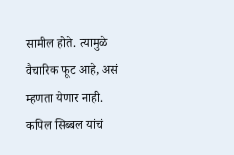सामील होते. त्यामुळे वैचारिक फूट आहे, असं म्हणता येणार नाही. कपिल सिब्बल यांचं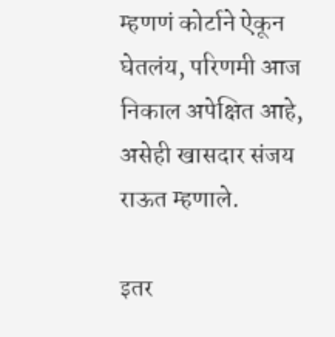म्हणणं कोर्टाने ऐकून घेतलंय, परिणमी आज निकाल अपेक्षित आहे, असेही खासदार संजय राऊत म्हणाले.

इतर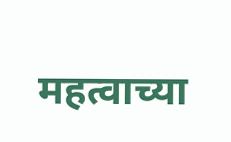महत्वाच्या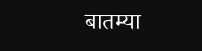बातम्या